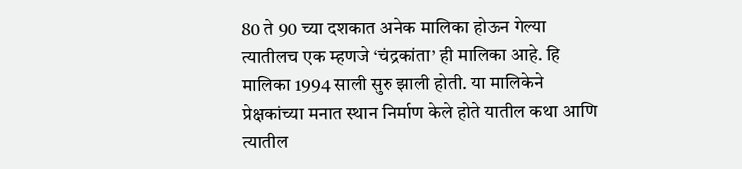80 ते 90 च्या दशकात अनेक मालिका होऊन गेल्या त्यातीलच एक म्हणजे ‘चंद्रकांता’ ही मालिका आहे. हि मालिका 1994 साली सुरु झाली होती. या मालिकेने प्रेक्षकांच्या मनात स्थान निर्माण केले होते यातील कथा आणि त्यातील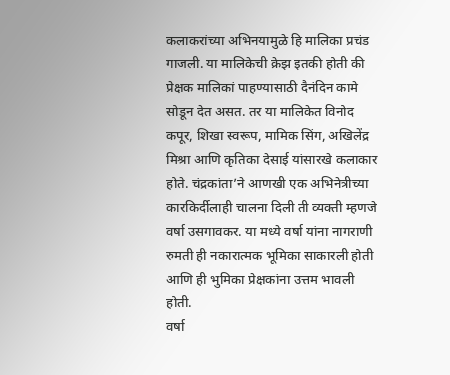कलाकरांच्या अभिनयामुळे हि मालिका प्रचंड गाजली. या मालिकेची क्रेझ इतकी होती की प्रेक्षक मालिकां पाहण्यासाठी दैनंदिन कामे सोडून देत असत. तर या मालिकेत विनोद कपूर, शिखा स्वरूप, मामिक सिंग, अखिलेंद्र मिश्रा आणि कृतिका देसाई यांसारखे कलाकार होते. चंद्रकांता’ने आणखी एक अभिनेत्रीच्या कारकिर्दीलाही चालना दिली ती व्यक्ती म्हणजे वर्षा उसगावकर. या मध्ये वर्षा यांना नागराणी रुमती ही नकारात्मक भूमिका साकारली होती आणि ही भुमिका प्रेक्षकांना उत्तम भावली होती.
वर्षा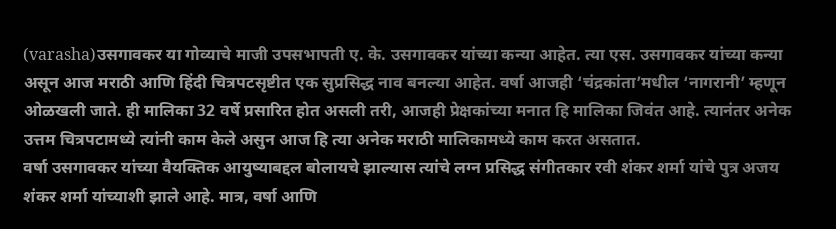(varasha)उसगावकर या गोव्याचे माजी उपसभापती ए. के. उसगावकर यांच्या कन्या आहेत. त्या एस. उसगावकर यांच्या कन्या असून आज मराठी आणि हिंदी चित्रपटसृष्टीत एक सुप्रसिद्ध नाव बनल्या आहेत. वर्षा आजही ‘चंद्रकांता’मधील ‘नागरानी’ म्हणून ओळखली जाते. ही मालिका 32 वर्षे प्रसारित होत असली तरी, आजही प्रेक्षकांच्या मनात हि मालिका जिवंत आहे. त्यानंतर अनेक उत्तम चित्रपटामध्ये त्यांनी काम केले असुन आज हि त्या अनेक मराठी मालिकामध्ये काम करत असतात.
वर्षा उसगावकर यांच्या वैयक्तिक आयुष्याबद्दल बोलायचे झाल्यास त्यांचे लग्न प्रसिद्ध संगीतकार रवी शंकर शर्मा यांचे पुत्र अजय शंकर शर्मा यांच्याशी झाले आहे. मात्र, वर्षा आणि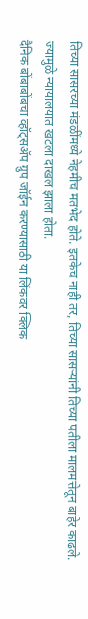तिच्या सासरच्या मंडळींमध्ये नेहमीच मतभेद होते. इतकेच नाही तर, तिच्या सासऱ्यांनी तिच्या पतीला मालमत्तेतून बाहेर काढले. ज्यामुळे न्यायालयात खटला दाखल झाला होता.
दैनिक बोंबाबोंबचा व्हॉट्सॲप ग्रुप जॉईन करण्यासाठी या लिंकवर क्लिक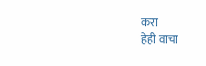करा
हेही वाचा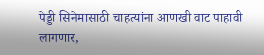पेड्डी सिनेमासाठी चाहत्यांना आणखी वाट पाहावी लागणार,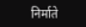निर्माते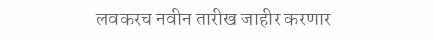लवकरच नवीन तारीख जाहीर करणार